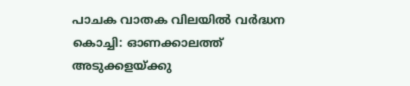പാചക വാതക വിലയിൽ വർദ്ധന
കൊച്ചി: ഓണക്കാലത്ത് അടുക്കളയ്ക്കു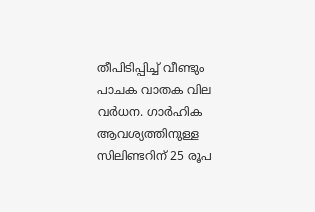തീപിടിപ്പിച്ച് വീണ്ടും പാചക വാതക വില വർധന. ഗാർഹിക ആവശ്യത്തിനുള്ള സിലിണ്ടറിന് 25 രൂപ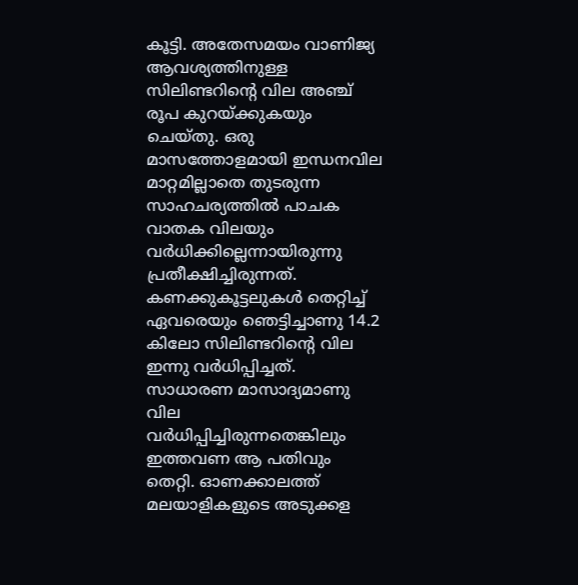കൂട്ടി. അതേസമയം വാണിജ്യ ആവശ്യത്തിനുള്ള സിലിണ്ടറിന്റെ വില അഞ്ച് രൂപ കുറയ്ക്കുകയും ചെയ്തു. ഒരു മാസത്തോളമായി ഇന്ധനവില മാറ്റമില്ലാതെ തുടരുന്ന സാഹചര്യത്തിൽ പാചക വാതക വിലയും വർധിക്കില്ലെന്നായിരുന്നു പ്രതീക്ഷിച്ചിരുന്നത്. കണക്കുകൂട്ടലുകൾ തെറ്റിച്ച് ഏവരെയും ഞെട്ടിച്ചാണു 14.2 കിലോ സിലിണ്ടറിന്റെ വില ഇന്നു വർധിപ്പിച്ചത്. സാധാരണ മാസാദ്യമാണു വില വർധിപ്പിച്ചിരുന്നതെങ്കിലും ഇത്തവണ ആ പതിവും തെറ്റി. ഓണക്കാലത്ത് മലയാളികളുടെ അടുക്കള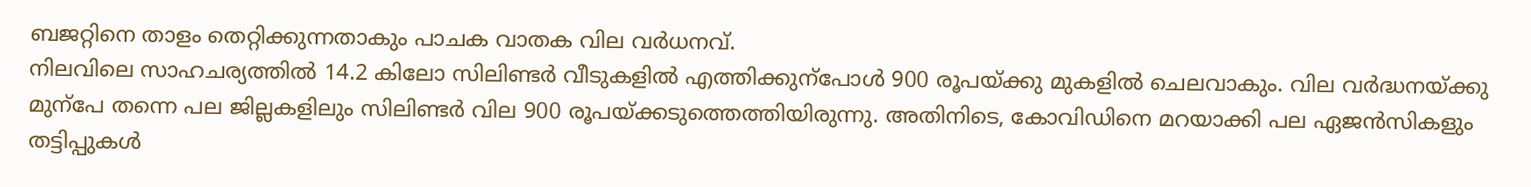ബജറ്റിനെ താളം തെറ്റിക്കുന്നതാകും പാചക വാതക വില വർധനവ്.
നിലവിലെ സാഹചര്യത്തിൽ 14.2 കിലോ സിലിണ്ടർ വീടുകളിൽ എത്തിക്കുന്പോൾ 900 രൂപയ്ക്കു മുകളിൽ ചെലവാകും. വില വർദ്ധനയ്ക്കു മുന്പേ തന്നെ പല ജില്ലകളിലും സിലിണ്ടർ വില 900 രൂപയ്ക്കടുത്തെത്തിയിരുന്നു. അതിനിടെ, കോവിഡിനെ മറയാക്കി പല ഏജൻസികളും തട്ടിപ്പുകൾ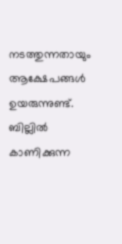നടത്തുന്നതായും ആക്ഷേപങ്ങൾ ഉയരുന്നുണ്ട്. ബില്ലിൽ കാണിക്കുന്ന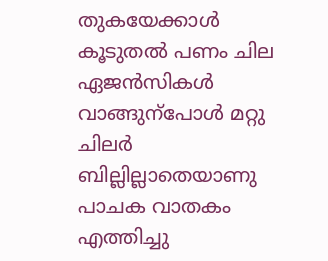തുകയേക്കാൾ കൂടുതൽ പണം ചില ഏജൻസികൾ വാങ്ങുന്പോൾ മറ്റു ചിലർ ബില്ലില്ലാതെയാണു പാചക വാതകം എത്തിച്ചു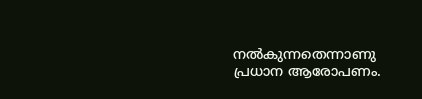നൽകുന്നതെന്നാണു പ്രധാന ആരോപണം.